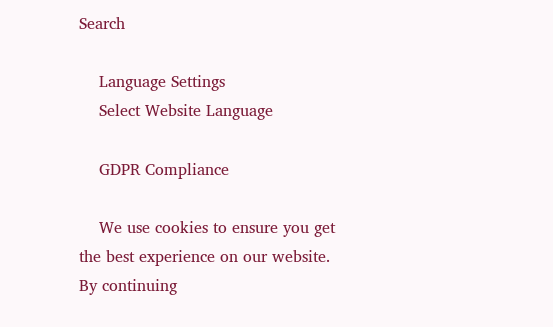Search

    Language Settings
    Select Website Language

    GDPR Compliance

    We use cookies to ensure you get the best experience on our website. By continuing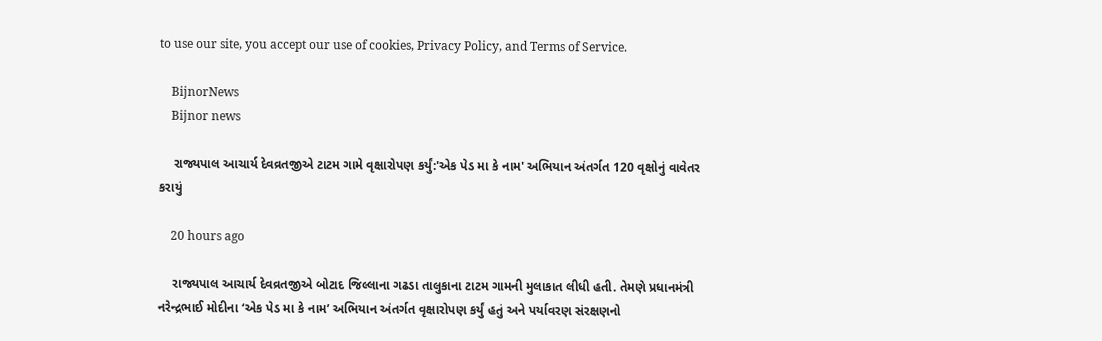to use our site, you accept our use of cookies, Privacy Policy, and Terms of Service.

    BijnorNews
    Bijnor news

    રાજ્યપાલ આચાર્ય દેવવ્રતજીએ ટાટમ ગામે વૃક્ષારોપણ કર્યું:'એક પેડ મા કે નામ' અભિયાન અંતર્ગત 120 વૃક્ષોનું વાવેતર કરાયું

    20 hours ago

    રાજ્યપાલ આચાર્ય દેવવ્રતજીએ બોટાદ જિલ્લાના ગઢડા તાલુકાના ટાટમ ગામની મુલાકાત લીધી હતી. તેમણે પ્રધાનમંત્રી નરેન્દ્રભાઈ મોદીના ‘એક પેડ મા કે નામ’ અભિયાન અંતર્ગત વૃક્ષારોપણ કર્યું હતું અને પર્યાવરણ સંરક્ષણનો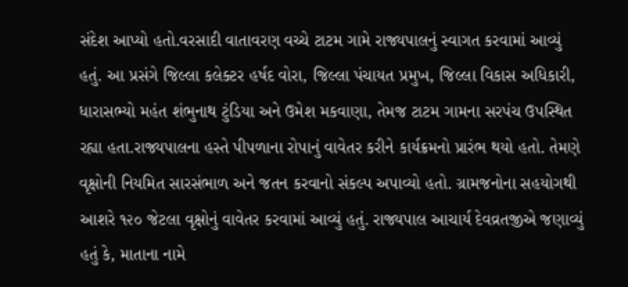સંદેશ આપ્યો હતો.વરસાદી વાતાવરણ વચ્ચે ટાટમ ગામે રાજ્યપાલનું સ્વાગત કરવામાં આવ્યું હતું. આ પ્રસંગે જિલ્લા કલેક્ટર હર્ષદ વોરા, જિલ્લા પંચાયત પ્રમુખ, જિલ્લા વિકાસ અધિકારી, ધારાસભ્યો મહંત શંભુનાથ ટુંડિયા અને ઉમેશ મકવાણા, તેમજ ટાટમ ગામના સરપંચ ઉપસ્થિત રહ્યા હતા.રાજ્યપાલના હસ્તે પીપળાના રોપાનું વાવેતર કરીને કાર્યક્રમનો પ્રારંભ થયો હતો. તેમણે વૃક્ષોની નિયમિત સારસંભાળ અને જતન કરવાનો સંકલ્પ અપાવ્યો હતો. ગ્રામજનોના સહયોગથી આશરે ૧૨૦ જેટલા વૃક્ષોનું વાવેતર કરવામાં આવ્યું હતું. રાજ્યપાલ આચાર્ય દેવવ્રતજીએ જણાવ્યું હતું કે, માતાના નામે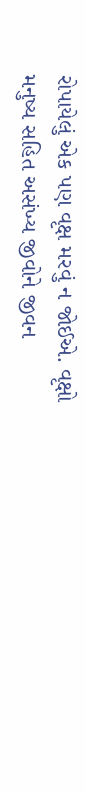રોપાયેલું એક પણ વૃક્ષ મરવું ન જોઈએ. વૃક્ષો મનુષ્ય સહિત અસંખ્ય જીવોને જીવન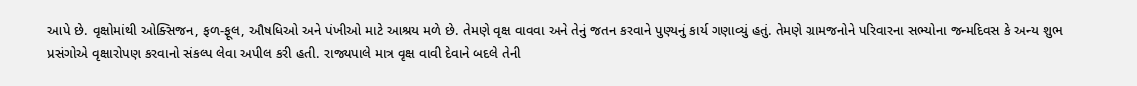આપે છે. વૃક્ષોમાંથી ઓક્સિજન, ફળ-ફૂલ, ઔષધિઓ અને પંખીઓ માટે આશ્રય મળે છે. તેમણે વૃક્ષ વાવવા અને તેનું જતન કરવાને પુણ્યનું કાર્ય ગણાવ્યું હતું. તેમણે ગ્રામજનોને પરિવારના સભ્યોના જન્મદિવસ કે અન્ય શુભ પ્રસંગોએ વૃક્ષારોપણ કરવાનો સંકલ્પ લેવા અપીલ કરી હતી. રાજ્યપાલે માત્ર વૃક્ષ વાવી દેવાને બદલે તેની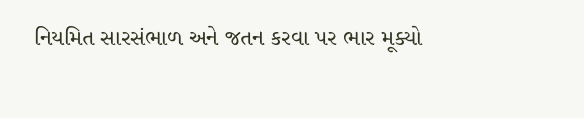નિયમિત સારસંભાળ અને જતન કરવા પર ભાર મૂક્યો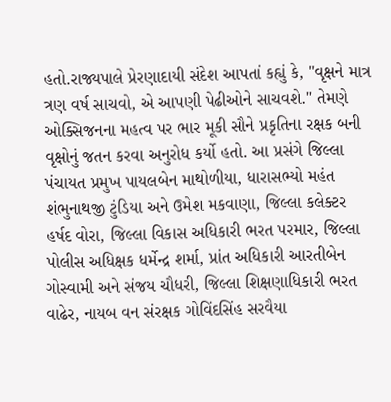હતો.રાજ્યપાલે પ્રેરણાદાયી સંદેશ આપતાં કહ્યું કે, "વૃક્ષને માત્ર ત્રણ વર્ષ સાચવો, એ આપણી પેઢીઓને સાચવશે." તેમણે ઓક્સિજનના મહત્વ પર ભાર મૂકી સૌને પ્રકૃતિના રક્ષક બની વૃક્ષોનું જતન કરવા અનુરોધ કર્યો હતો. આ પ્રસંગે જિલ્લા પંચાયત પ્રમુખ પાયલબેન માથોળીયા, ધારાસભ્યો મહંત શંભુનાથજી ટુંડિયા અને ઉમેશ મકવાણા, જિલ્લા કલેક્ટર હર્ષદ વોરા, જિલ્લા વિકાસ અધિકારી ભરત પરમાર, જિલ્લા પોલીસ અધિક્ષક ધર્મેન્દ્ર શર્મા, પ્રાંત અધિકારી આરતીબેન ગોસ્વામી અને સંજય ચૌધરી, જિલ્લા શિક્ષણાધિકારી ભરત વાઢેર, નાયબ વન સંરક્ષક ગોવિંદસિંહ સરવૈયા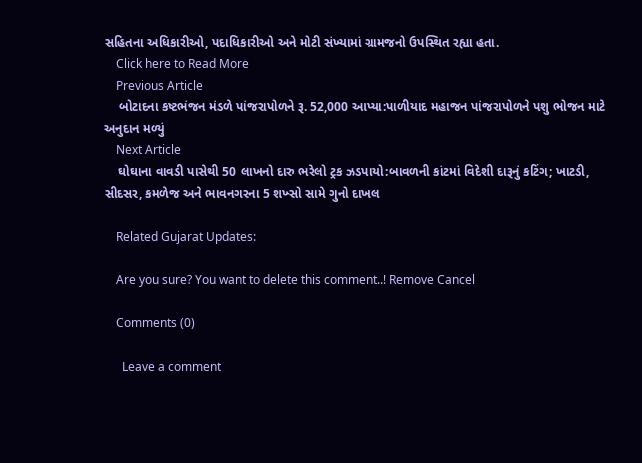સહિતના અધિકારીઓ, પદાધિકારીઓ અને મોટી સંખ્યામાં ગ્રામજનો ઉપસ્થિત રહ્યા હતા.
    Click here to Read More
    Previous Article
    બોટાદના કષ્ટભંજન મંડળે પાંજરાપોળને રૂ. 52,000 આપ્યા:પાળીયાદ મહાજન પાંજરાપોળને પશુ ભોજન માટે અનુદાન મળ્યું
    Next Article
    ઘોઘાના વાવડી પાસેથી 50 લાખનો દારુ ભરેલો ટ્રક ઝડપાયો:બાવળની કાંટમાં વિદેશી દારૂનું કટિંગ; ખાટડી, સીદસર, કમળેજ અને ભાવનગરના 5 શખ્સો સામે ગુનો દાખલ

    Related Gujarat Updates:

    Are you sure? You want to delete this comment..! Remove Cancel

    Comments (0)

      Leave a comment